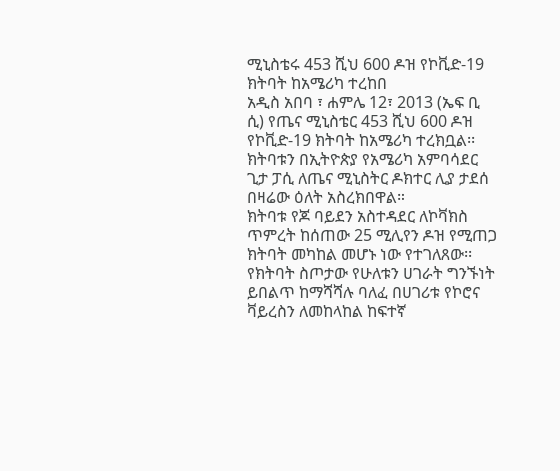ሚኒስቴሩ 453 ሺህ 600 ዶዝ የኮቪድ-19 ክትባት ከአሜሪካ ተረከበ
አዲስ አበባ ፣ ሐምሌ 12፣ 2013 (ኤፍ ቢ ሲ) የጤና ሚኒስቴር 453 ሺህ 600 ዶዝ የኮቪድ-19 ክትባት ከአሜሪካ ተረክቧል፡፡
ክትባቱን በኢትዮጵያ የአሜሪካ አምባሳደር ጊታ ፓሲ ለጤና ሚኒስትር ዶክተር ሊያ ታደሰ በዛሬው ዕለት አስረክበዋል።
ክትባቱ የጆ ባይደን አስተዳደር ለኮቫክስ ጥምረት ከሰጠው 25 ሚሊየን ዶዝ የሚጠጋ ክትባት መካከል መሆኑ ነው የተገለጸው፡፡
የክትባት ስጦታው የሁለቱን ሀገራት ግንኙነት ይበልጥ ከማሻሻሉ ባለፈ በሀገሪቱ የኮሮና ቫይረስን ለመከላከል ከፍተኛ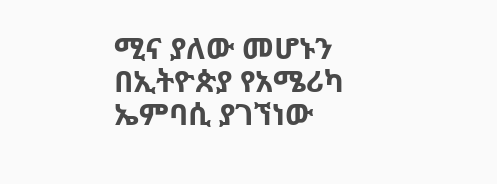ሚና ያለው መሆኑን በኢትዮጵያ የአሜሪካ ኤምባሲ ያገኘነው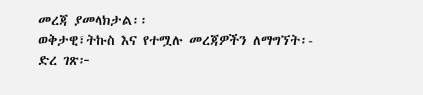መረጃ ያመላክታል፡፡
ወቅታዊ፣ትኩስ እና የተሟሉ መረጃዎችን ለማግኘት፡-
ድረ ገጽ፦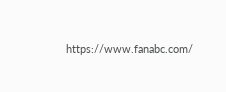https://www.fanabc.com/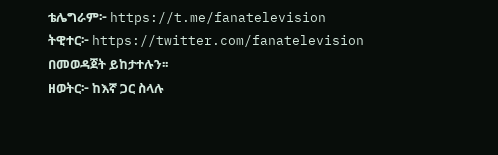ቴሌግራም፦ https://t.me/fanatelevision
ትዊተር፦ https://twitter.com/fanatelevision በመወዳጀት ይከታተሉን፡፡
ዘወትር፦ ከእኛ ጋር ስላሉ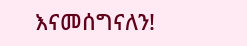እናመሰግናለን!